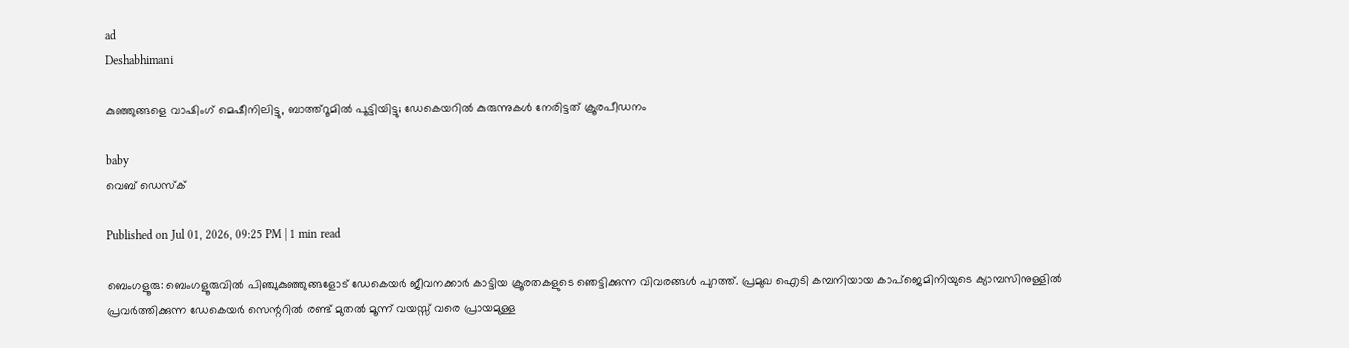ad
Deshabhimani

കുഞ്ഞുങ്ങളെ വാഷിംഗ് മെഷീനിലിട്ടു, ബാത്ത്റൂമിൽ പൂട്ടിയിട്ടു; ഡേകെയറിൽ കുരുന്നുകൾ നേരിട്ടത് ക്രൂരപീഡനം

baby
വെബ് ഡെസ്ക്

Published on Jul 01, 2026, 09:25 PM | 1 min read

ബെംഗളൂരു: ബെംഗളൂരുവിൽ പിഞ്ചുകുഞ്ഞുങ്ങളോട് ഡേകെയർ ജീവനക്കാർ കാട്ടിയ ക്രൂരതകളുടെ ഞെട്ടിക്കുന്ന വിവരങ്ങൾ പുറത്ത്. പ്രമുഖ ഐടി കമ്പനിയായ കാപ്ജെമിനിയുടെ ക്യാമ്പസിനുള്ളിൽ പ്രവർത്തിക്കുന്ന ഡേകെയർ സെന്ററിൽ രണ്ട് മുതൽ മൂന്ന് വയസ്സ് വരെ പ്രായമുള്ള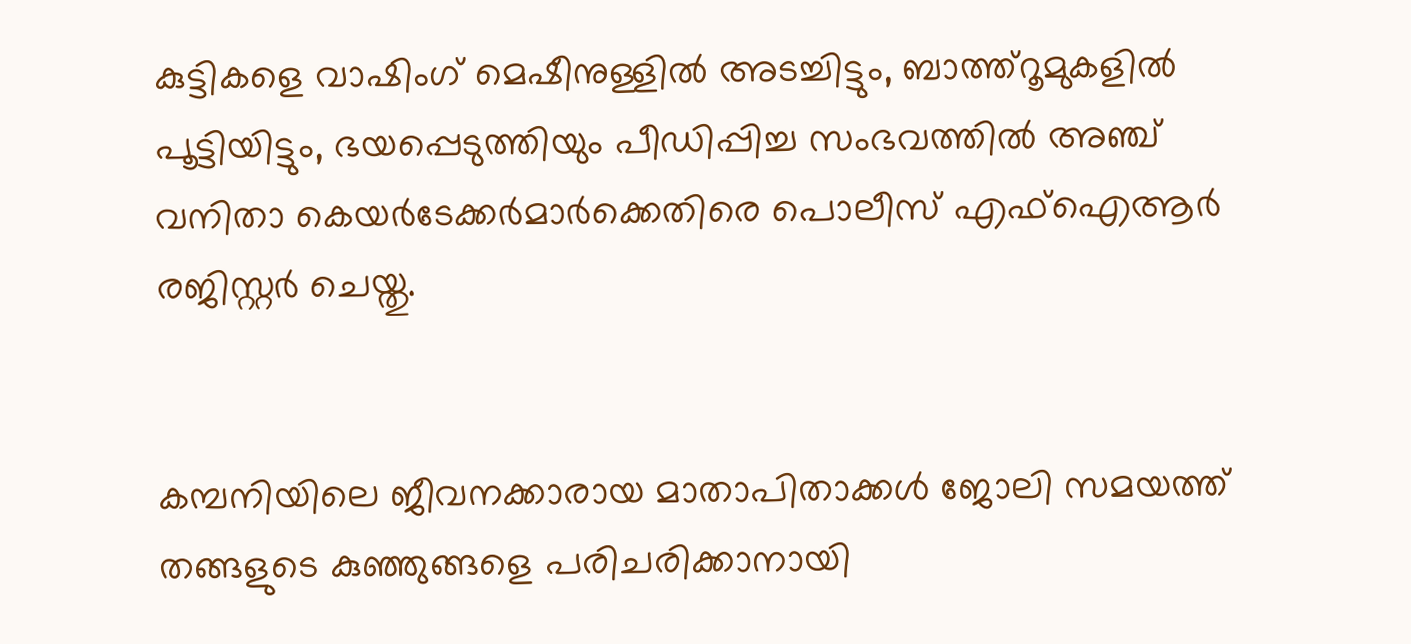കുട്ടികളെ വാഷിംഗ് മെഷീനുള്ളിൽ അടച്ചിട്ടും, ബാത്ത്റൂമുകളിൽ പൂട്ടിയിട്ടും, ഭയപ്പെടുത്തിയും പീഡിപ്പിച്ച സംഭവത്തിൽ അഞ്ച് വനിതാ കെയർടേക്കർമാർക്കെതിരെ പൊലീസ് എഫ്‌ഐആർ രജിസ്റ്റർ ചെയ്തു.


കമ്പനിയിലെ ജീവനക്കാരായ മാതാപിതാക്കൾ ജോലി സമയത്ത് തങ്ങളുടെ കുഞ്ഞുങ്ങളെ പരിചരിക്കാനായി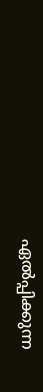ഏൽപ്പിക്കുന്ന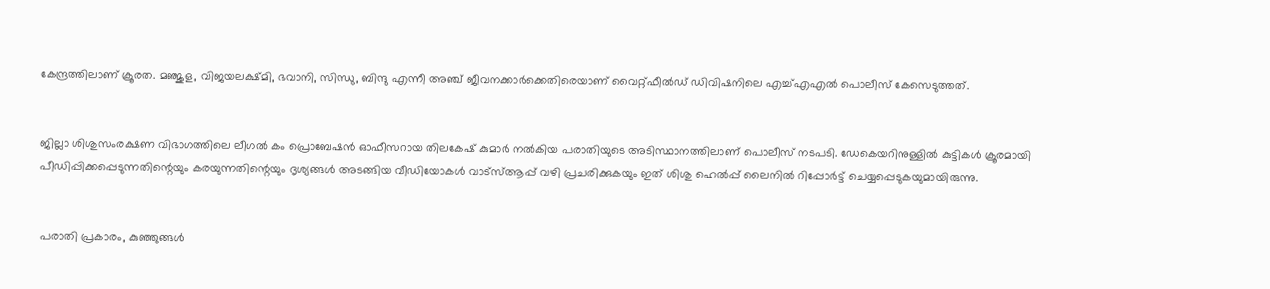കേന്ദ്രത്തിലാണ് ക്രൂരത. മഞ്ജുള, വിജയലക്ഷ്മി, ഭവാനി, സിന്ധു, ബിന്ദു എന്നീ അഞ്ച് ജീവനക്കാർക്കെതിരെയാണ് വൈറ്റ്‌ഫീൽഡ് ഡിവിഷനിലെ എച്ച്എഎൽ പൊലീസ് കേസെടുത്തത്.


ജില്ലാ ശിശുസംരക്ഷണ വിഭാഗത്തിലെ ലീഗൽ കം പ്രൊബേഷൻ ഓഫീസറായ തിലകേഷ് കുമാർ നൽകിയ പരാതിയുടെ അടിസ്ഥാനത്തിലാണ് പൊലീസ് നടപടി. ഡേകെയറിനുള്ളിൽ കുട്ടികൾ ക്രൂരമായി പീഡിപ്പിക്കപ്പെടുന്നതിന്റെയും കരയുന്നതിന്റെയും ദൃശ്യങ്ങൾ അടങ്ങിയ വീഡിയോകൾ വാട്‌സ്ആപ്പ് വഴി പ്രചരിക്കുകയും ഇത് ശിശു ഹെൽപ്പ് ലൈനിൽ റിപ്പോർട്ട് ചെയ്യപ്പെടുകയുമായിരുന്നു.


പരാതി പ്രകാരം, കുഞ്ഞുങ്ങൾ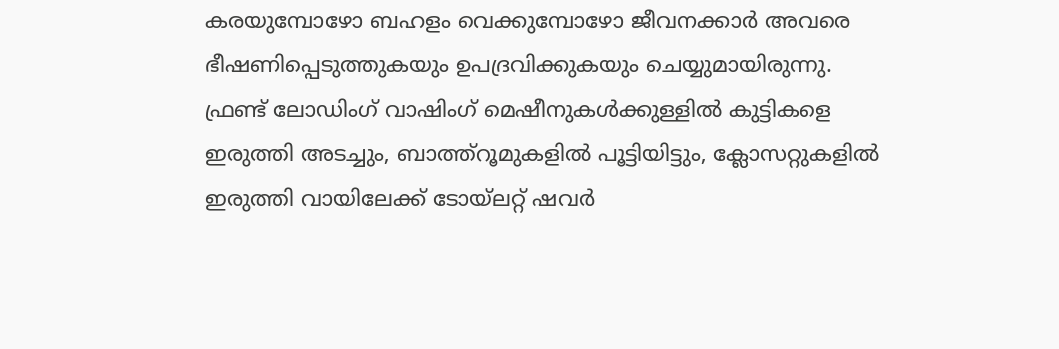കരയുമ്പോഴോ ബഹളം വെക്കുമ്പോഴോ ജീവനക്കാർ അവരെ ഭീഷണിപ്പെടുത്തുകയും ഉപദ്രവിക്കുകയും ചെയ്യുമായിരുന്നു. ഫ്രണ്ട് ലോഡിംഗ് വാഷിംഗ് മെഷീനുകൾക്കുള്ളിൽ കുട്ടികളെ ഇരുത്തി അടച്ചും, ബാത്ത്റൂമുകളിൽ പൂട്ടിയിട്ടും, ക്ലോസറ്റുകളിൽ ഇരുത്തി വായിലേക്ക് ടോയ്‌ലറ്റ് ഷവർ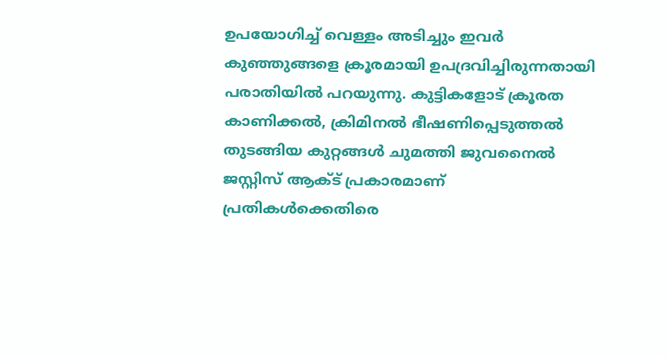ഉപയോഗിച്ച് വെള്ളം അടിച്ചും ഇവർ കുഞ്ഞുങ്ങളെ ക്രൂരമായി ഉപദ്രവിച്ചിരുന്നതായി പരാതിയിൽ പറയുന്നു. കുട്ടികളോട് ക്രൂരത കാണിക്കൽ, ക്രിമിനൽ ഭീഷണിപ്പെടുത്തൽ തുടങ്ങിയ കുറ്റങ്ങൾ ചുമത്തി ജുവനൈൽ ജസ്റ്റിസ് ആക്ട് പ്രകാരമാണ് പ്രതികൾക്കെതിരെ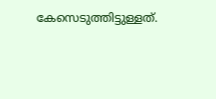കേസെടുത്തിട്ടുള്ളത്.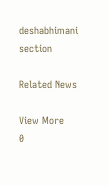deshabhimani section

Related News

View More
0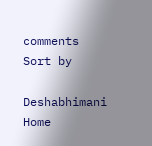comments
Sort by

Deshabhimani
Home